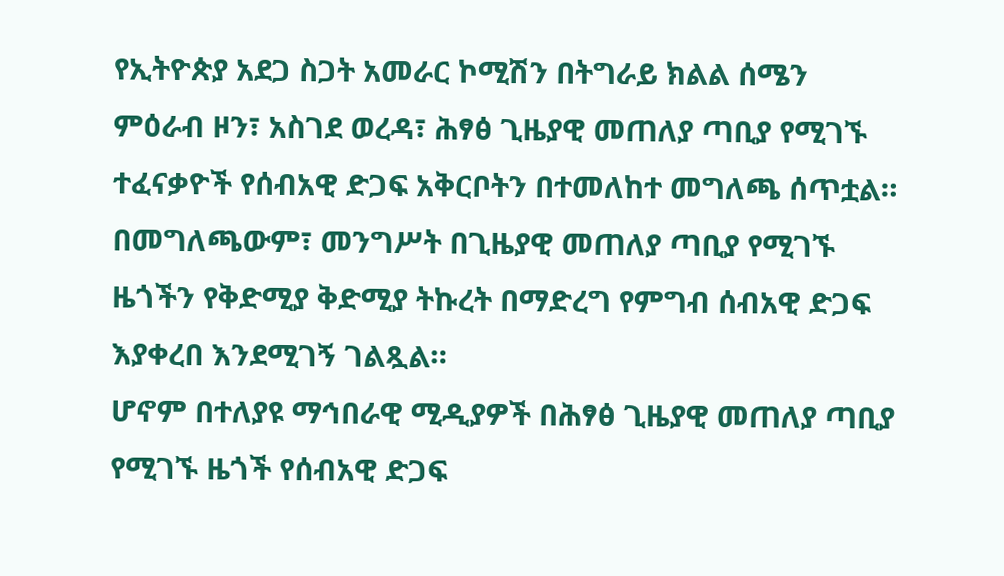የኢትዮጵያ አደጋ ስጋት አመራር ኮሚሽን በትግራይ ክልል ሰሜን ምዕራብ ዞን፣ አስገደ ወረዳ፣ ሕፃፅ ጊዜያዊ መጠለያ ጣቢያ የሚገኙ ተፈናቃዮች የሰብአዊ ድጋፍ አቅርቦትን በተመለከተ መግለጫ ሰጥቷል።
በመግለጫውም፣ መንግሥት በጊዜያዊ መጠለያ ጣቢያ የሚገኙ ዜጎችን የቅድሚያ ቅድሚያ ትኩረት በማድረግ የምግብ ሰብአዊ ድጋፍ እያቀረበ እንደሚገኝ ገልጿል።
ሆኖም በተለያዩ ማኅበራዊ ሚዲያዎች በሕፃፅ ጊዜያዊ መጠለያ ጣቢያ የሚገኙ ዜጎች የሰብአዊ ድጋፍ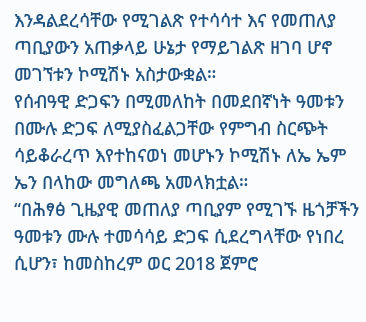እንዳልደረሳቸው የሚገልጽ የተሳሳተ እና የመጠለያ ጣቢያውን አጠቃላይ ሁኔታ የማይገልጽ ዘገባ ሆኖ መገኘቱን ኮሚሽኑ አስታውቋል።
የሰብዓዊ ድጋፍን በሚመለከት በመደበኛነት ዓመቱን በሙሉ ድጋፍ ለሚያስፈልጋቸው የምግብ ስርጭት ሳይቆራረጥ እየተከናወነ መሆኑን ኮሚሽኑ ለኤ ኤም ኤን በላከው መግለጫ አመላክቷል።
“በሕፃፅ ጊዜያዊ መጠለያ ጣቢያም የሚገኙ ዜጎቻችን ዓመቱን ሙሉ ተመሳሳይ ድጋፍ ሲደረግላቸው የነበረ ሲሆን፣ ከመስከረም ወር 2018 ጀምሮ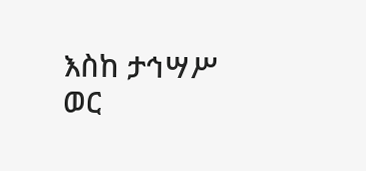እስከ ታኅሣሥ ወር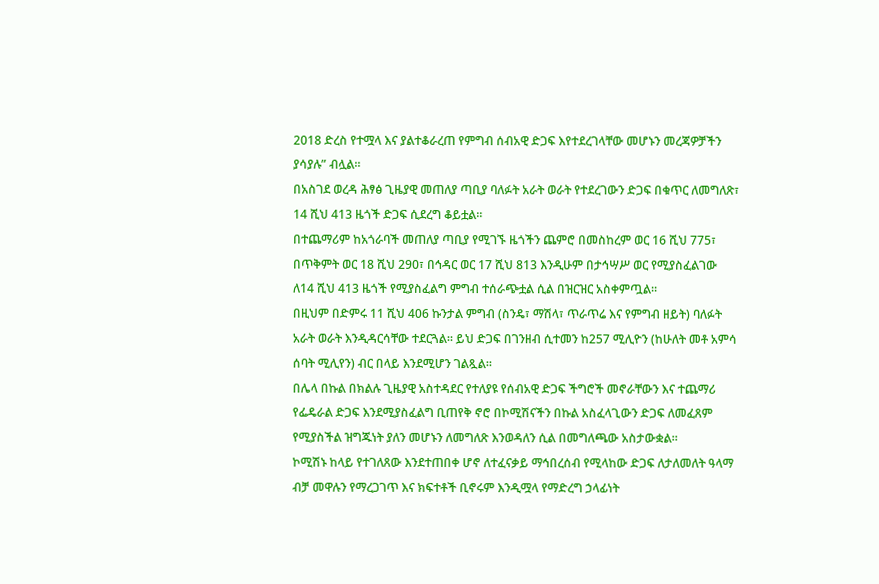2018 ድረስ የተሟላ እና ያልተቆራረጠ የምግብ ሰብአዊ ድጋፍ እየተደረገላቸው መሆኑን መረጃዎቻችን ያሳያሉ” ብሏል።
በአስገደ ወረዳ ሕፃፅ ጊዜያዊ መጠለያ ጣቢያ ባለፉት አራት ወራት የተደረገውን ድጋፍ በቁጥር ለመግለጽ፣ 14 ሺህ 413 ዜጎች ድጋፍ ሲደረግ ቆይቷል።
በተጨማሪም ከአጎራባች መጠለያ ጣቢያ የሚገኙ ዜጎችን ጨምሮ በመስከረም ወር 16 ሺህ 775፣ በጥቅምት ወር 18 ሺህ 290፣ በኅዳር ወር 17 ሺህ 813 እንዲሁም በታኅሣሥ ወር የሚያስፈልገው ለ14 ሺህ 413 ዜጎች የሚያስፈልግ ምግብ ተሰራጭቷል ሲል በዝርዝር አስቀምጧል።
በዚህም በድምሩ 11 ሺህ 406 ኩንታል ምግብ (ስንዴ፣ ማሽላ፣ ጥራጥሬ እና የምግብ ዘይት) ባለፉት አራት ወራት እንዲዳርሳቸው ተደርጓል። ይህ ድጋፍ በገንዘብ ሲተመን ከ257 ሚሊዮን (ከሁለት መቶ አምሳ ሰባት ሚሊየን) ብር በላይ እንደሚሆን ገልጿል።
በሌላ በኩል በክልሉ ጊዜያዊ አስተዳደር የተለያዩ የሰብአዊ ድጋፍ ችግሮች መኖራቸውን እና ተጨማሪ የፌዴራል ድጋፍ እንደሚያስፈልግ ቢጠየቅ ኖሮ በኮሚሽናችን በኩል አስፈላጊውን ድጋፍ ለመፈጸም የሚያስችል ዝግጁነት ያለን መሆኑን ለመግለጽ እንወዳለን ሲል በመግለጫው አስታውቋል።
ኮሚሽኑ ከላይ የተገለጸው እንደተጠበቀ ሆኖ ለተፈናቃይ ማኅበረሰብ የሚላከው ድጋፍ ለታለመለት ዓላማ ብቻ መዋሉን የማረጋገጥ እና ክፍተቶች ቢኖሩም እንዲሟላ የማድረግ ኃላፊነት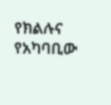የክልሉና የአካባቢው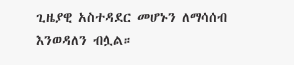ጊዜያዊ አስተዳደር መሆኑን ለማሳሰብ እንወዳለን ብሏል።